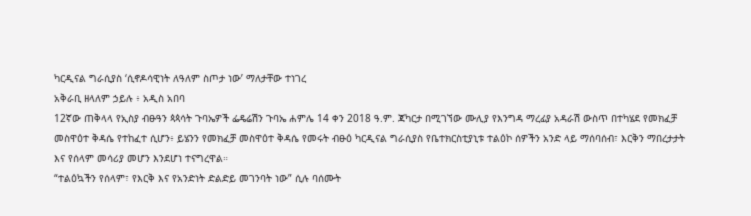ካርዲናል ግራሲያስ ‘ሲኖዶሳዊነት ለዓለም ስጦታ ነው’ ማለታቸው ተነገረ
አቅራቢ ዘላለም ኃይሉ ፥ አዲስ አበባ
12ኛው ጠቅላላ የኢስያ ብፁዓን ጳጳሳት ጉባኤዎች ፌዴሬሽን ጉባኤ ሐምሌ 14 ቀን 2018 ዓ.ም. ጃካርታ በሚገኘው ሙሊያ የእንግዳ ማረፊያ አዳራሽ ውስጥ በተካሄደ የመክፈቻ መስዋዕተ ቅዳሴ የተከፈተ ሲሆን፥ ይሄንን የመክፈቻ መስዋዕተ ቅዳሴ የመሩት ብፁዕ ካርዲናል ግራሲያስ የቤተክርስቲያኒቱ ተልዕኮ ሰዎችን አንድ ላይ ማሰባሰብ፣ እርቅን ማበረታታት እና የሰላም መሳሪያ መሆን እንደሆነ ተናግረዋል።
“ተልዕኳችን የሰላም፣ የእርቅ እና የአንድነት ድልድይ መገንባት ነው” ሲሉ ባሰሙት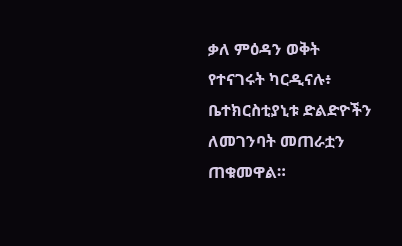ቃለ ምዕዳን ወቅት የተናገሩት ካርዲናሉ፥ ቤተክርስቲያኒቱ ድልድዮችን ለመገንባት መጠራቷን ጠቁመዋል።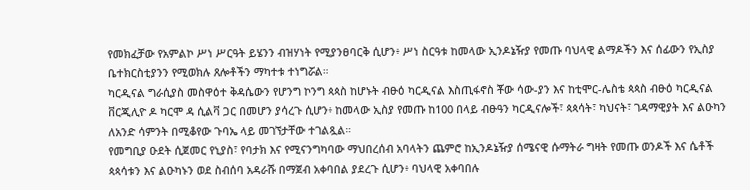የመክፈቻው የአምልኮ ሥነ ሥርዓት ይሄንን ብዝሃነት የሚያንፀባርቅ ሲሆን፥ ሥነ ስርዓቱ ከመላው ኢንዶኔዥያ የመጡ ባህላዊ ልማዶችን እና ሰፊውን የኢስያ ቤተክርስቲያንን የሚወክሉ ጸሎቶችን ማካተቱ ተነግሯል።
ካርዲናል ግራሲያስ መስዋዕተ ቅዳሴውን የሆንግ ኮንግ ጳጳስ ከሆኑት ብፁዕ ካርዲናል እስጢፋኖስ ቾው ሳው-ያን እና ከቲሞር-ሌስቴ ጳጳስ ብፁዕ ካርዲናል ቨርጂሊዮ ዶ ካርሞ ዳ ሲልቫ ጋር በመሆን ያሳረጉ ሲሆን፥ ከመላው ኢስያ የመጡ ከ100 በላይ ብፁዓን ካርዲናሎች፣ ጳጳሳት፣ ካህናት፣ ገዳማዊያት እና ልዑካን ለአንድ ሳምንት በሚቆየው ጉባኤ ላይ መገኘታቸው ተገልጿል።
የመግቢያ ዑደት ሲጀመር የኒያስ፣ የባታክ እና የሚናንግካባው ማህበረሰብ አባላትን ጨምሮ ከኢንዶኔዥያ ሰሜናዊ ሱማትራ ግዛት የመጡ ወንዶች እና ሴቶች ጳጳሳቱን እና ልዑካኑን ወደ ስብሰባ አዳራሹ በማጀብ አቀባበል ያደረጉ ሲሆን፥ ባህላዊ አቀባበሉ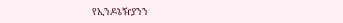የኢንዶኔዥያንን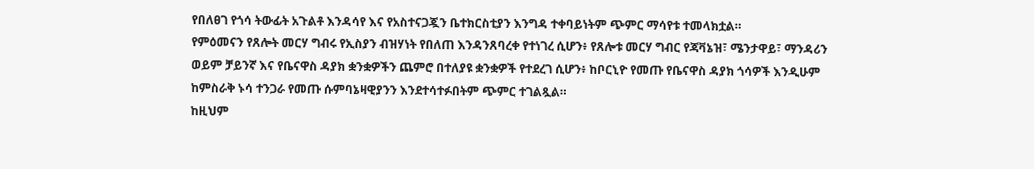የበለፀገ የጎሳ ትውፊት አጉልቶ እንዳሳየ እና የአስተናጋጇን ቤተክርስቲያን እንግዳ ተቀባይነትም ጭምር ማሳየቱ ተመላክቷል።
የምዕመናን የጸሎት መርሃ ግብሩ የኢስያን ብዝሃነት የበለጠ እንዳንጸባረቀ የተነገረ ሲሆን፥ የጸሎቱ መርሃ ግብር የጃቫኔዝ፣ ሜንታዋይ፣ ማንዳሪን ወይም ቻይንኛ እና የቤናዋስ ዳያክ ቋንቋዎችን ጨምሮ በተለያዩ ቋንቋዎች የተደረገ ሲሆን፥ ከቦርኒዮ የመጡ የቤናዋስ ዳያክ ጎሳዎች እንዲሁም ከምስራቅ ኑሳ ተንጋራ የመጡ ሱምባኔዛዊያንን እንደተሳተፉበትም ጭምር ተገልጿል።
ከዚህም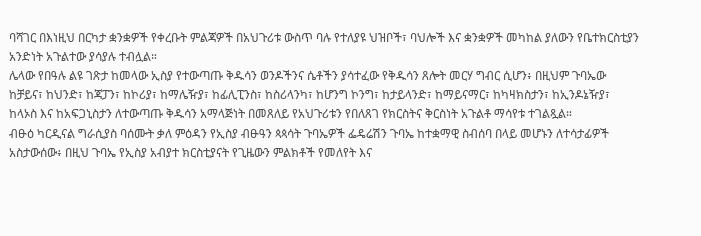ባሻገር በእነዚህ በርካታ ቋንቋዎች የቀረቡት ምልጃዎች በአህጉሪቱ ውስጥ ባሉ የተለያዩ ህዝቦች፣ ባህሎች እና ቋንቋዎች መካከል ያለውን የቤተክርስቲያን አንድነት አጉልተው ያሳያሉ ተብሏል።
ሌላው የበዓሉ ልዩ ገጽታ ከመላው ኢስያ የተውጣጡ ቅዱሳን ወንዶችንና ሴቶችን ያሳተፈው የቅዱሳን ጸሎት መርሃ ግብር ሲሆን፥ በዚህም ጉባኤው ከቻይና፣ ከህንድ፣ ከጃፓን፣ ከኮሪያ፣ ከማሌዥያ፣ ከፊሊፒንስ፣ ከስሪላንካ፣ ከሆንግ ኮንግ፣ ከታይላንድ፣ ከማይናማር፣ ከካዛክስታን፣ ከኢንዶኔዥያ፣ ከላኦስ እና ከአፍጋኒስታን ለተውጣጡ ቅዱሳን አማላጅነት በመጸለይ የአህጉሪቱን የበለጸገ የክርስትና ቅርስነት አጉልቶ ማሳየቱ ተገልጿል።
ብፁዕ ካርዲናል ግራሲያስ ባሰሙት ቃለ ምዕዳን የኢስያ ብፁዓን ጳጳሳት ጉባኤዎች ፌዴሬሽን ጉባኤ ከተቋማዊ ስብሰባ በላይ መሆኑን ለተሳታፊዎች አስታውሰው፥ በዚህ ጉባኤ የኢስያ አብያተ ክርስቲያናት የጊዜውን ምልክቶች የመለየት እና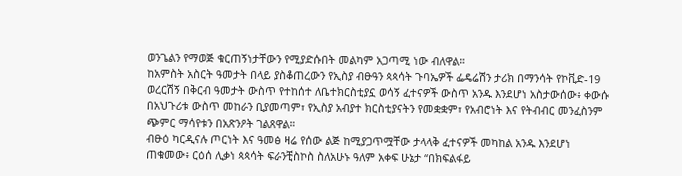ወንጌልን የማወጅ ቁርጠኝነታቸውን የሚያድሱበት መልካም አጋጣሚ ነው ብለዋል።
ከአምስት አስርት ዓመታት በላይ ያስቆጠረውን የኢስያ ብፁዓን ጳጳሳት ጉባኤዎች ፌዴሬሽን ታሪክ በማንሳት የኮቪድ-19 ወረርሽኝ በቅርብ ዓመታት ውስጥ የተከሰተ ለቤተክርስቲያኗ ወሳኝ ፈተናዎች ውስጥ አንዱ እንደሆነ አስታውሰው፥ ቀውሱ በአህጉሪቱ ውስጥ መከራን ቢያመጣም፣ የኢስያ አብያተ ክርስቲያናትን የመቋቋም፣ የአብሮነት እና የትብብር መንፈስንም ጭምር ማሳየቱን በአጽንዖት ገልጸዋል።
ብፁዕ ካርዲናሉ ጦርነት እና ዓመፅ ዛሬ የሰው ልጅ ከሚያጋጥሟቸው ታላላቅ ፈተናዎች መካከል አንዱ እንደሆነ ጠቁመው፥ ርዕሰ ሊቃነ ጳጳሳት ፍራንቺስኮስ ስለአሁኑ ዓለም አቀፍ ሁኔታ “በክፍልፋይ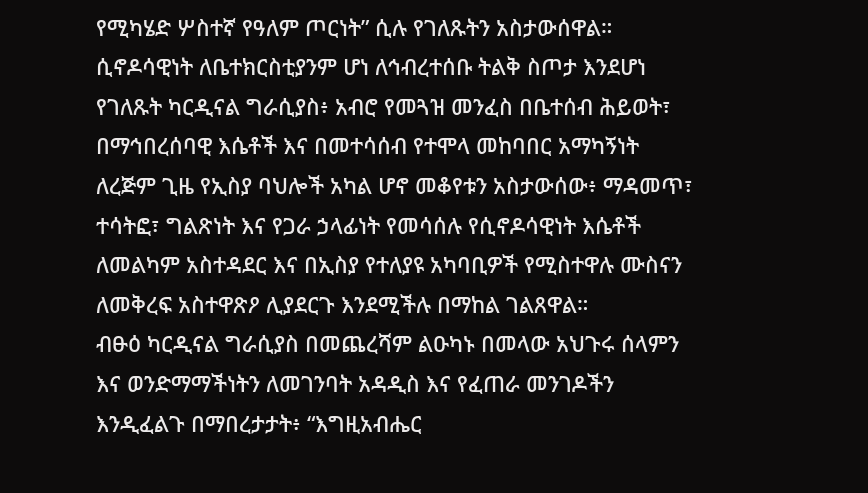የሚካሄድ ሦስተኛ የዓለም ጦርነት” ሲሉ የገለጹትን አስታውሰዋል።
ሲኖዶሳዊነት ለቤተክርስቲያንም ሆነ ለኅብረተሰቡ ትልቅ ስጦታ እንደሆነ የገለጹት ካርዲናል ግራሲያስ፥ አብሮ የመጓዝ መንፈስ በቤተሰብ ሕይወት፣ በማኅበረሰባዊ እሴቶች እና በመተሳሰብ የተሞላ መከባበር አማካኝነት ለረጅም ጊዜ የኢስያ ባህሎች አካል ሆኖ መቆየቱን አስታውሰው፥ ማዳመጥ፣ ተሳትፎ፣ ግልጽነት እና የጋራ ኃላፊነት የመሳሰሉ የሲኖዶሳዊነት እሴቶች ለመልካም አስተዳደር እና በኢስያ የተለያዩ አካባቢዎች የሚስተዋሉ ሙስናን ለመቅረፍ አስተዋጽዖ ሊያደርጉ እንደሚችሉ በማከል ገልጸዋል።
ብፁዕ ካርዲናል ግራሲያስ በመጨረሻም ልዑካኑ በመላው አህጉሩ ሰላምን እና ወንድማማችነትን ለመገንባት አዳዲስ እና የፈጠራ መንገዶችን እንዲፈልጉ በማበረታታት፥ “እግዚአብሔር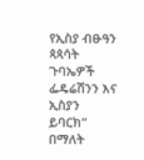የኢስያ ብፁዓን ጳጳሳት ጉባኤዎች ፌዴሬሽንን እና ኢስያን ይባርክ” በማለት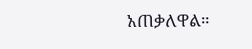አጠቃለዋል።